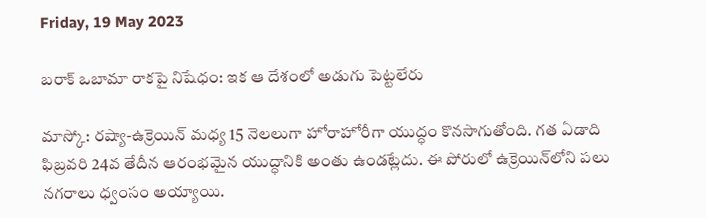Friday, 19 May 2023

బరాక్ ఒబామా రాకపై నిషేధం: ఇక ఆ దేశంలో అడుగు పెట్టలేరు

మాస్కో: రష్యా-ఉక్రెయిన్ మధ్య 15 నెలలుగా హోరాహోరీగా యుద్ధం కొనసాగుతోంది. గత ఏడాది ఫిబ్రవరి 24వ తేదీన ఆరంభమైన యుద్ధానికి అంతు ఉండట్లేదు. ఈ పోరులో ఉక్రెయిన్‌లోని పలు నగరాలు ధ్వంసం అయ్యాయి.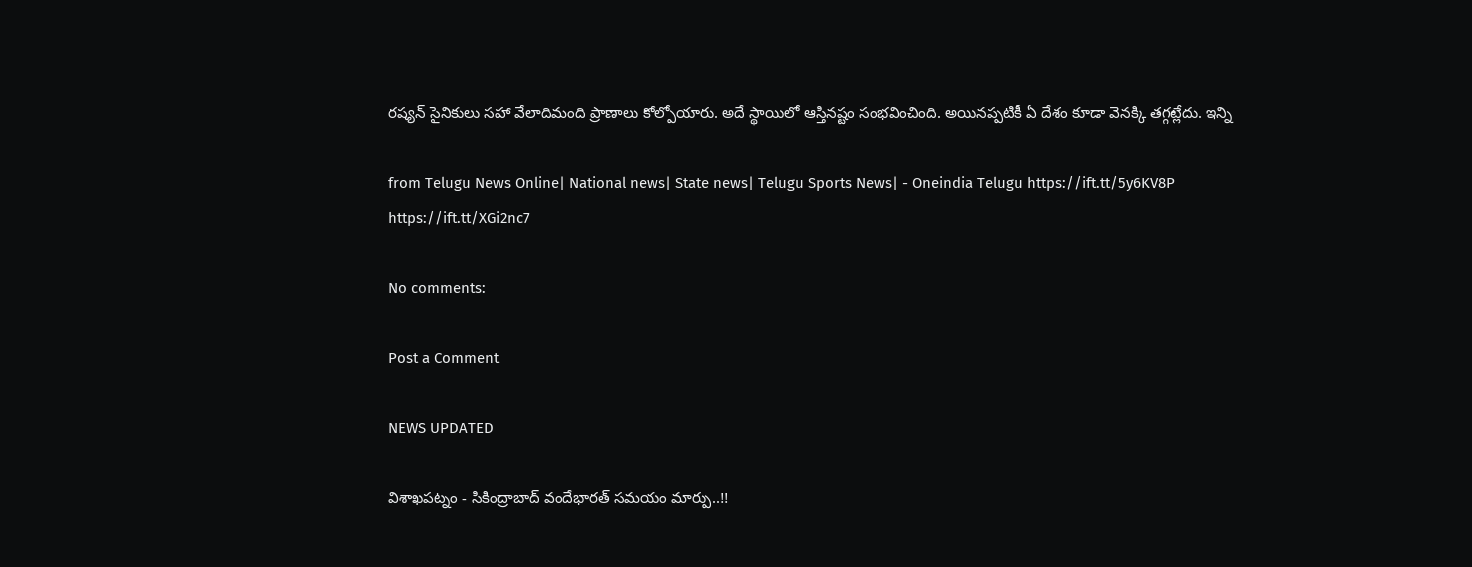రష్యన్ సైనికులు సహా వేలాదిమంది ప్రాణాలు కోల్పోయారు. అదే స్థాయిలో ఆస్తినష్టం సంభవించింది. అయినప్పటికీ ఏ దేశం కూడా వెనక్కి తగ్గట్లేదు. ఇన్ని

from Telugu News Online| National news| State news| Telugu Sports News| - Oneindia Telugu https://ift.tt/5y6KV8P
https://ift.tt/XGi2nc7

No comments:

Post a Comment

NEWS UPDATED

విశాఖపట్నం - సికింద్రాబాద్ వందేభారత్ సమయం మార్పు..!!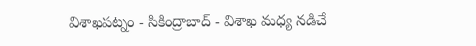విశాఖపట్నం - సికింద్రాబాద్ - విశాఖ మధ్య నడిచే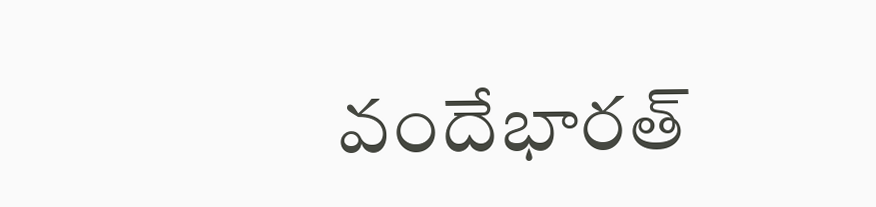వందేభారత్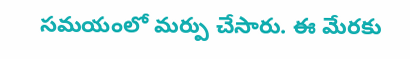సమయంలో మర్పు చేసారు. ఈ మేరకు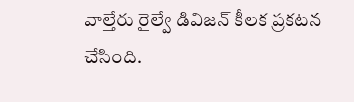వాల్తేరు రైల్వే డివిజన్ కీలక ప్రకటన చేసింది.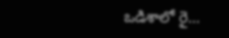ఒడిశాలో రై...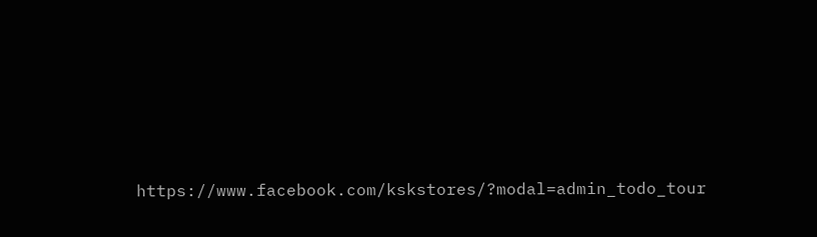https://www.facebook.com/kskstores/?modal=admin_todo_tour